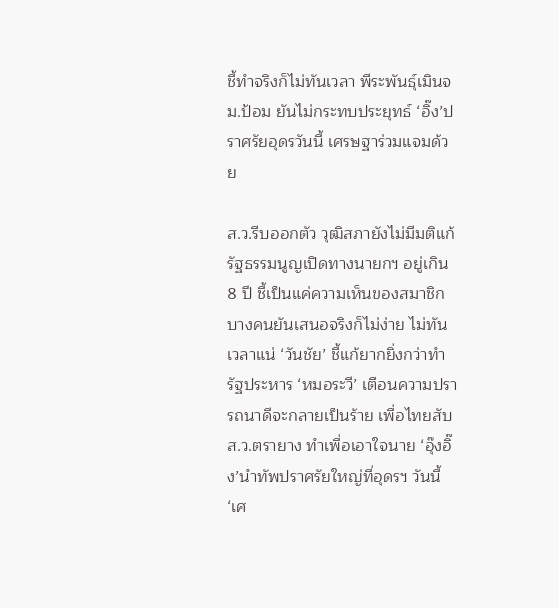ชี้ทำจริงก็ไม่ทันเวลา พีระพันธุ์เมินจม.ป้อม ยันไม่กระทบประยุทธ์ ‘อิ๊ง’ปราศรัยอุดรวันนี้ เศรษฐาร่วมแจมด้วย

ส.ว.รีบออกตัว วุฒิสภายังไม่มีมติแก้รัฐธรรมนูญเปิดทางนายกฯ อยู่เกิน 8 ปี ชี้เป็นแค่ความเห็นของสมาชิกบางคนยันเสนอจริงก็ไม่ง่าย ไม่ทันเวลาแน่ ‘วันชัย’ ชี้แก้ยากยิ่งกว่าทำรัฐประหาร ‘หมอระวี’ เตือนความปรารถนาดีจะกลายเป็นร้าย เพื่อไทยสับ ส.ว.ตรายาง ทำเพื่อเอาใจนาย ‘อุ๊งอิ๊ง’นำทัพปราศรัยใหญ่ที่อุดรฯ วันนี้ ‘เศ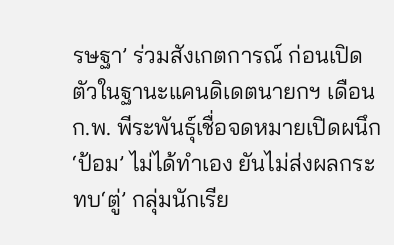รษฐา’ ร่วมสังเกตการณ์ ก่อนเปิดตัวในฐานะแคนดิเดตนายกฯ เดือนก.พ. พีระพันธุ์เชื่อจดหมายเปิดผนึก ‘ป้อม’ ไม่ได้ทำเอง ยันไม่ส่งผลกระทบ‘ตู่’ กลุ่มนักเรีย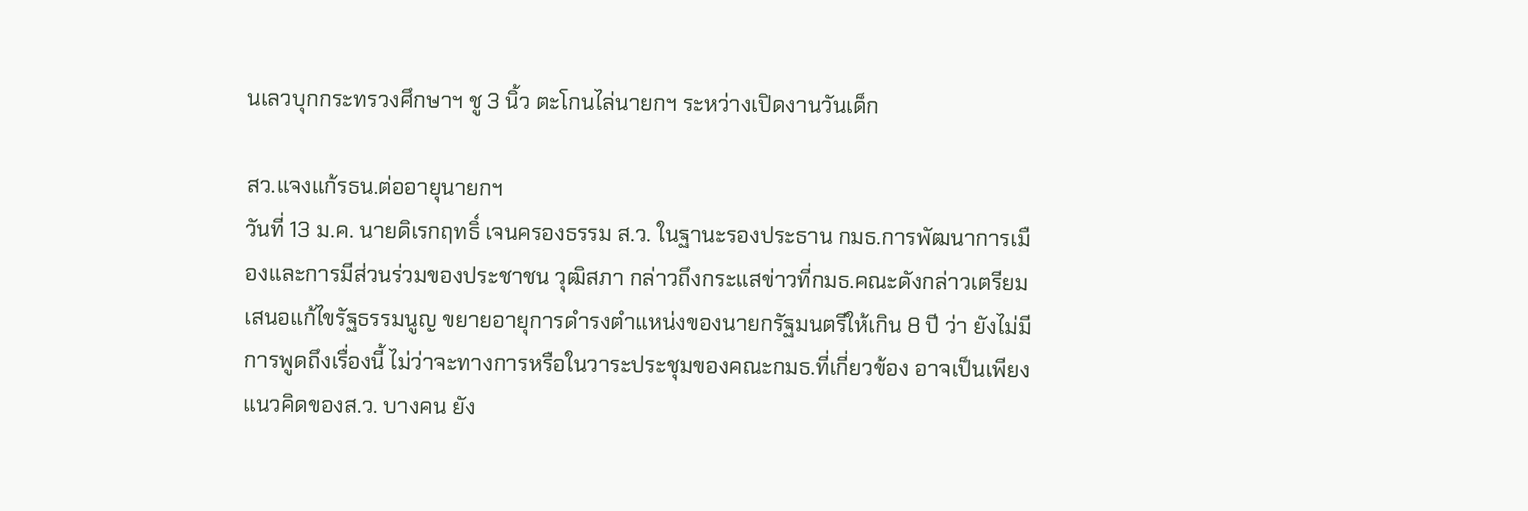นเลวบุกกระทรวงศึกษาฯ ชู 3 นิ้ว ตะโกนไล่นายกฯ ระหว่างเปิดงานวันเด็ก

สว.แจงแก้รธน.ต่ออายุนายกฯ
วันที่ 13 ม.ค. นายดิเรกฤทธิ์ เจนครองธรรม ส.ว. ในฐานะรองประธาน กมธ.การพัฒนาการเมืองและการมีส่วนร่วมของประชาชน วุฒิสภา กล่าวถึงกระแสข่าวที่กมธ.คณะดังกล่าวเตรียมเสนอแก้ไขรัฐธรรมนูญ ขยายอายุการดำรงตำแหน่งของนายกรัฐมนตรีให้เกิน 8 ปี ว่า ยังไม่มีการพูดถึงเรื่องนี้ ไม่ว่าจะทางการหรือในวาระประชุมของคณะกมธ.ที่เกี่ยวข้อง อาจเป็นเพียงแนวคิดของส.ว. บางคน ยัง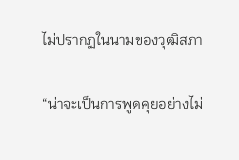ไม่ปรากฏในนามของวุฒิสภา

“น่าจะเป็นการพูดคุยอย่างไม่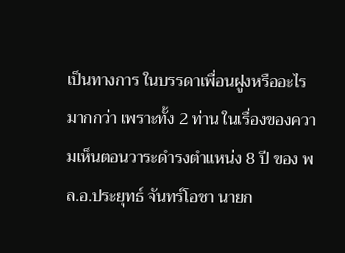เป็นทางการ ในบรรดาเพื่อนฝูงหรืออะไรมากกว่า เพราะทั้ง 2 ท่าน ในเรื่องของความเห็นตอนวาระดำรงตำแหน่ง 8 ปี ของ พล.อ.ประยุทธ์ จันทร์โอชา นายก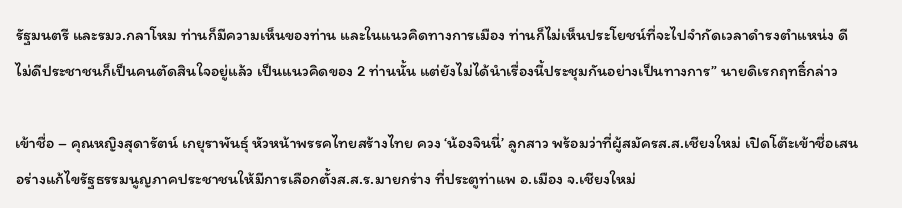รัฐมนตรี และรมว.กลาโหม ท่านก็มีความเห็นของท่าน และในแนวคิดทางการเมือง ท่านก็ไม่เห็นประโยชน์ที่จะไปจำกัดเวลาดำรงตำแหน่ง ดีไม่ดีประชาชนก็เป็นคนตัดสินใจอยู่แล้ว เป็นแนวคิดของ 2 ท่านนั้น แต่ยังไม่ได้นำเรื่องนี้ประชุมกันอย่างเป็นทางการ” นายดิเรกฤทธิ์กล่าว

เข้าชื่อ – คุณหญิงสุดารัตน์ เกยุราพันธุ์ หัวหน้าพรรคไทยสร้างไทย ควง ‘น้องจินนี่’ ลูกสาว พร้อมว่าที่ผู้สมัครส.ส.เชียงใหม่ เปิดโต๊ะเข้าชื่อเสนอร่างแก้ไขรัฐธรรมนูญภาคประชาชนให้มีการเลือกตั้งส.ส.ร.มายกร่าง ที่ประตูท่าแพ อ.เมือง จ.เชียงใหม่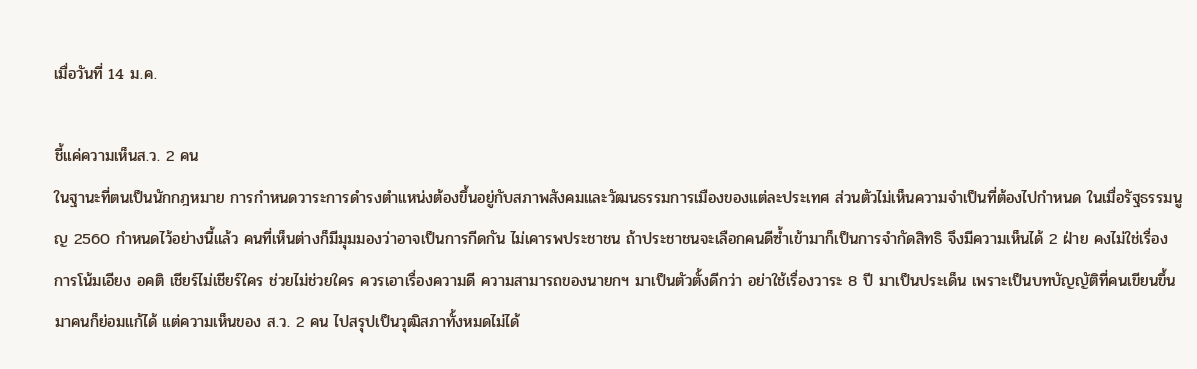เมื่อวันที่ 14 ม.ค.

ชี้แค่ความเห็นส.ว. 2 คน
ในฐานะที่ตนเป็นนักกฎหมาย การกำหนดวาระการดำรงตำแหน่งต้องขึ้นอยู่กับสภาพสังคมและวัฒนธรรมการเมืองของแต่ละประเทศ ส่วนตัวไม่เห็นความจำเป็นที่ต้องไปกำหนด ในเมื่อรัฐธรรมนูญ 2560 กำหนดไว้อย่างนี้แล้ว คนที่เห็นต่างก็มีมุมมองว่าอาจเป็นการกีดกัน ไม่เคารพประชาชน ถ้าประชาชนจะเลือกคนดีซ้ำเข้ามาก็เป็นการจำกัดสิทธิ จึงมีความเห็นได้ 2 ฝ่าย คงไม่ใช่เรื่องการโน้มเอียง อคติ เชียร์ไม่เชียร์ใคร ช่วยไม่ช่วยใคร ควรเอาเรื่องความดี ความสามารถของนายกฯ มาเป็นตัวตั้งดีกว่า อย่าใช้เรื่องวาระ 8 ปี มาเป็นประเด็น เพราะเป็นบทบัญญัติที่คนเขียนขึ้นมาคนก็ย่อมแก้ได้ แต่ความเห็นของ ส.ว. 2 คน ไปสรุปเป็นวุฒิสภาทั้งหมดไม่ได้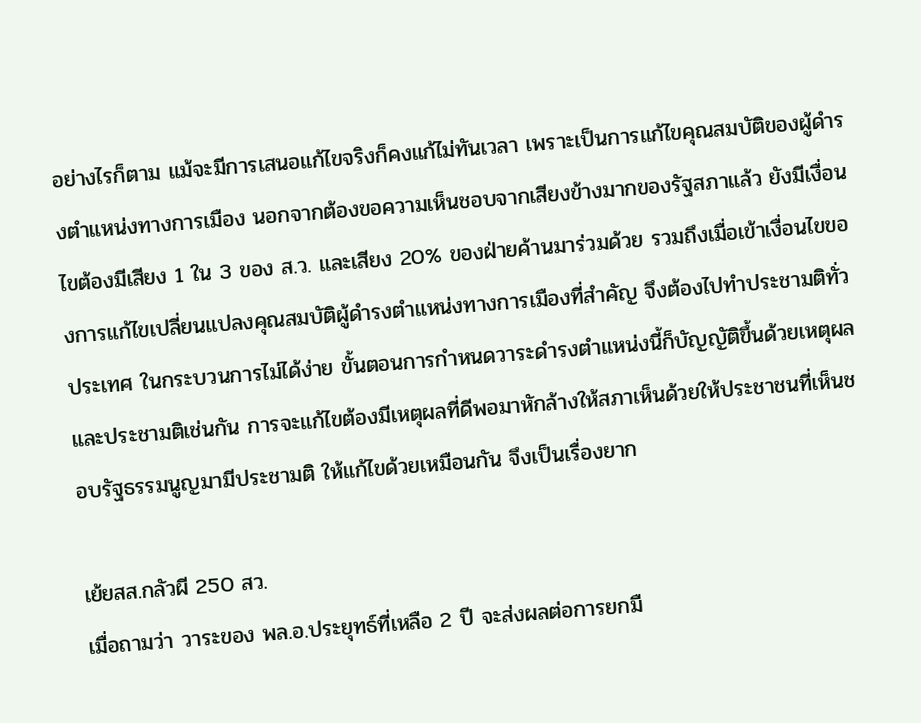อย่างไรก็ตาม แม้จะมีการเสนอแก้ไขจริงก็คงแก้ไม่ทันเวลา เพราะเป็นการแก้ไขคุณสมบัติของผู้ดำรงตำแหน่งทางการเมือง นอกจากต้องขอความเห็นชอบจากเสียงข้างมากของรัฐสภาแล้ว ยังมีเงื่อนไขต้องมีเสียง 1 ใน 3 ของ ส.ว. และเสียง 20% ของฝ่ายค้านมาร่วมด้วย รวมถึงเมื่อเข้าเงื่อนไขของการแก้ไขเปลี่ยนแปลงคุณสมบัติผู้ดำรงตำแหน่งทางการเมืองที่สำคัญ จึงต้องไปทำประชามติทั่วประเทศ ในกระบวนการไม่ได้ง่าย ขั้นตอนการกำหนดวาระดำรงตำแหน่งนี้ก็บัญญัติขึ้นด้วยเหตุผลและประชามติเช่นกัน การจะแก้ไขต้องมีเหตุผลที่ดีพอมาหักล้างให้สภาเห็นด้วยให้ประชาชนที่เห็นชอบรัฐธรรมนูญมามีประชามติ ให้แก้ไขด้วยเหมือนกัน จึงเป็นเรื่องยาก

เย้ยสส.กลัวผี 250 สว.
เมื่อถามว่า วาระของ พล.อ.ประยุทธ์ที่เหลือ 2 ปี จะส่งผลต่อการยกมื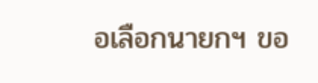อเลือกนายกฯ ขอ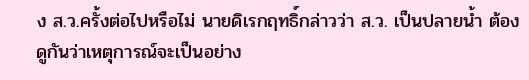ง ส.ว.ครั้งต่อไปหรือไม่ นายดิเรกฤทธิ์กล่าวว่า ส.ว. เป็นปลายน้ำ ต้องดูกันว่าเหตุการณ์จะเป็นอย่าง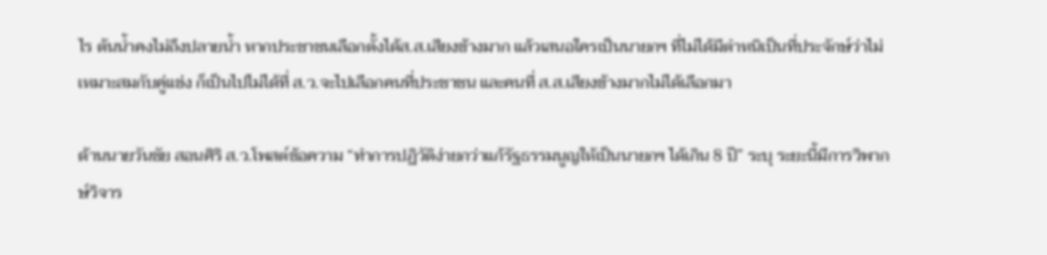ไร ต้นน้ำคงไม่ถึงปลายน้ำ หากประชาชนเลือกตั้งได้ส.ส.เสียงข้างมาก แล้วเสนอใครเป็นนายกฯ ที่ไม่ได้มีตำหนิเป็นที่ประจักษ์ว่าไม่เหมาะสมกับคู่แข่ง ก็เป็นไปไม่ได้ที่ ส.ว.จะไปเลือกคนที่ประชาชน และคนที่ ส.ส.เสียงข้างมากไม่ได้เลือกมา

ด้านนายวันชัย สอนศิริ ส.ว.โพสต์ข้อความ “ทำการปฏิวัติง่ายกว่าแก้รัฐธรรมนูญให้เป็นนายกฯ ได้เกิน 8 ปี” ระบุ ระยะนี้มีการวิพากษ์วิจาร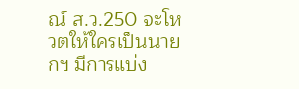ณ์ ส.ว.250 จะโหวตให้ใครเป็นนายกฯ มีการแบ่ง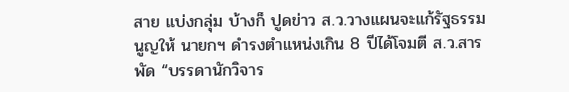สาย แบ่งกลุ่ม บ้างก็ ปูดข่าว ส.ว.วางแผนจะแก้รัฐธรรมนูญให้ นายกฯ ดำรงตำแหน่งเกิน 8 ปีได้โจมตี ส.ว.สารพัด “บรรดานักวิจาร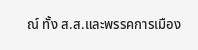ณ์ ทั้ง ส.ส.และพรรคการเมือง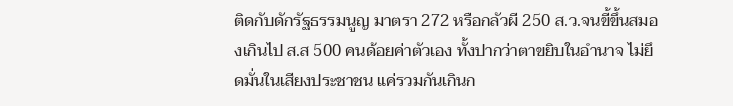ติดกับดักรัฐธรรมนูญ มาตรา 272 หรือกลัวผี 250 ส.ว.จนขี้ขึ้นสมองเกินไป ส.ส 500 คนด้อยค่าตัวเอง ทั้งปากว่าตาขยิบในอำนาจ ไม่ยึดมั่นในเสียงประชาชน แค่รวมกันเกินก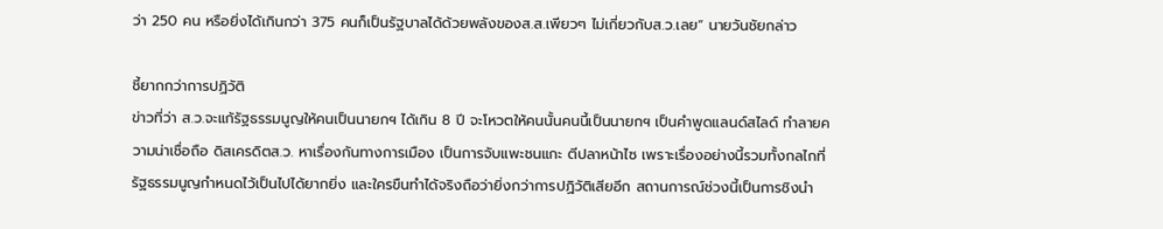ว่า 250 คน หรือยิ่งได้เกินกว่า 375 คนก็เป็นรัฐบาลได้ด้วยพลังของส.ส.เพียวๆ ไม่เกี่ยวกับส.ว.เลย” นายวันชัยกล่าว

ชี้ยากกว่าการปฏิวัติ
ข่าวที่ว่า ส.ว.จะแก้รัฐธรรมนูญให้คนเป็นนายกฯ ได้เกิน 8 ปี จะโหวตให้คนนั้นคนนี้เป็นนายกฯ เป็นคำพูดแลนด์สไลด์ ทำลายความน่าเชื่อถือ ดิสเครดิตส.ว. หาเรื่องกันทางการเมือง เป็นการจับแพะชนแกะ ตีปลาหน้าไซ เพราะเรื่องอย่างนี้รวมทั้งกลไกที่รัฐธรรมนูญกำหนดไว้เป็นไปได้ยากยิ่ง และใครขืนทำได้จริงถือว่ายิ่งกว่าการปฏิวัติเสียอีก สถานการณ์ช่วงนี้เป็นการชิงนำ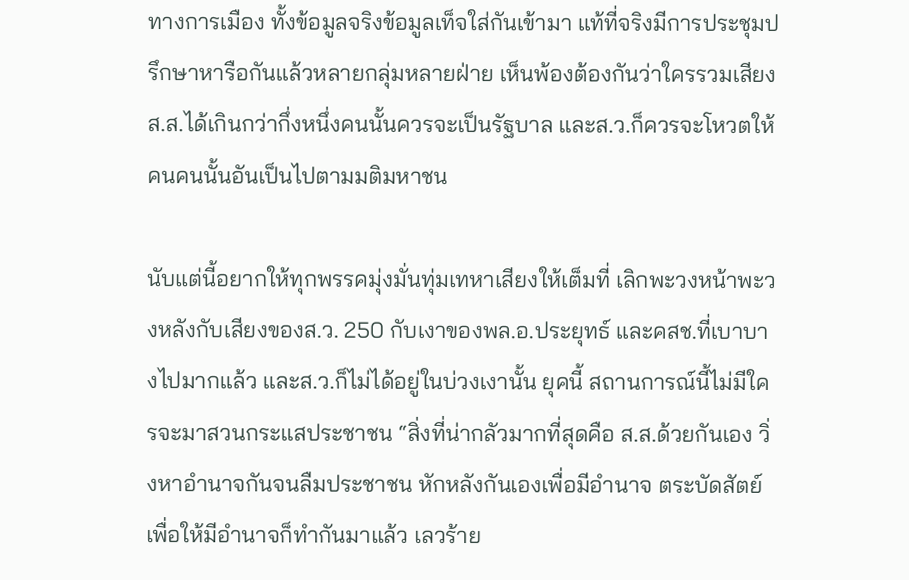ทางการเมือง ทั้งข้อมูลจริงข้อมูลเท็จใส่กันเข้ามา แท้ที่จริงมีการประชุมปรึกษาหารือกันแล้วหลายกลุ่มหลายฝ่าย เห็นพ้องต้องกันว่าใครรวมเสียงส.ส.ได้เกินกว่ากึ่งหนึ่งคนนั้นควรจะเป็นรัฐบาล และส.ว.ก็ควรจะโหวตให้คนคนนั้นอันเป็นไปตามมติมหาชน

นับแต่นี้อยากให้ทุกพรรคมุ่งมั่นทุ่มเทหาเสียงให้เต็มที่ เลิกพะวงหน้าพะวงหลังกับเสียงของส.ว. 250 กับเงาของพล.อ.ประยุทธ์ และคสช.ที่เบาบางไปมากแล้ว และส.ว.ก็ไม่ได้อยู่ในบ่วงเงานั้น ยุคนี้ สถานการณ์นี้ไม่มีใครจะมาสวนกระแสประชาชน “สิ่งที่น่ากลัวมากที่สุดคือ ส.ส.ด้วยกันเอง วิ่งหาอำนาจกันจนลืมประชาชน หักหลังกันเองเพื่อมีอำนาจ ตระบัดสัตย์เพื่อให้มีอำนาจก็ทำกันมาแล้ว เลวร้าย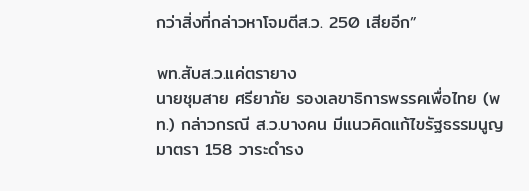กว่าสิ่งที่กล่าวหาโจมตีส.ว. 250 เสียอีก”

พท.สับส.ว.แค่ตรายาง
นายชุมสาย ศรียาภัย รองเลขาธิการพรรคเพื่อไทย (พท.) กล่าวกรณี ส.ว.บางคน มีแนวคิดแก้ไขรัฐธรรมนูญมาตรา 158 วาระดำรง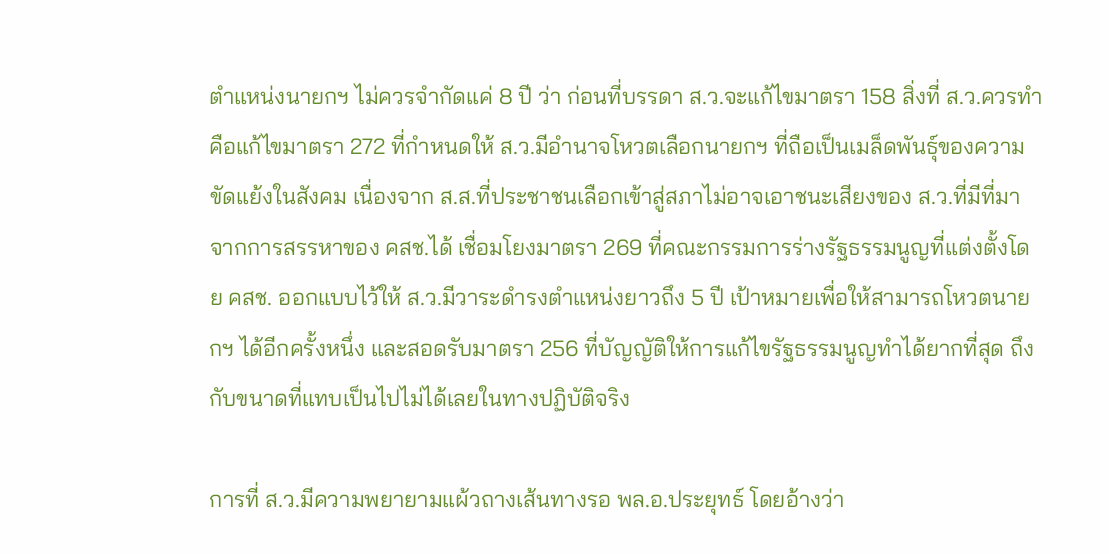ตำแหน่งนายกฯ ไม่ควรจำกัดแค่ 8 ปี ว่า ก่อนที่บรรดา ส.ว.จะแก้ไขมาตรา 158 สิ่งที่ ส.ว.ควรทำคือแก้ไขมาตรา 272 ที่กำหนดให้ ส.ว.มีอำนาจโหวตเลือกนายกฯ ที่ถือเป็นเมล็ดพันธุ์ของความขัดแย้งในสังคม เนื่องจาก ส.ส.ที่ประชาชนเลือกเข้าสู่สภาไม่อาจเอาชนะเสียงของ ส.ว.ที่มีที่มาจากการสรรหาของ คสช.ได้ เชื่อมโยงมาตรา 269 ที่คณะกรรมการร่างรัฐธรรมนูญที่แต่งตั้งโดย คสช. ออกแบบไว้ให้ ส.ว.มีวาระดำรงตำแหน่งยาวถึง 5 ปี เป้าหมายเพื่อให้สามารถโหวตนายกฯ ได้อีกครั้งหนึ่ง และสอดรับมาตรา 256 ที่บัญญัติให้การแก้ไขรัฐธรรมนูญทำได้ยากที่สุด ถึงกับขนาดที่แทบเป็นไปไม่ได้เลยในทางปฏิบัติจริง

การที่ ส.ว.มีความพยายามแผ้วถางเส้นทางรอ พล.อ.ประยุทธ์ โดยอ้างว่า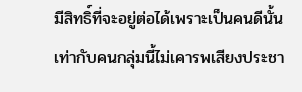มีสิทธิ์ที่จะอยู่ต่อได้เพราะเป็นคนดีนั้น เท่ากับคนกลุ่มนี้ไม่เคารพเสียงประชา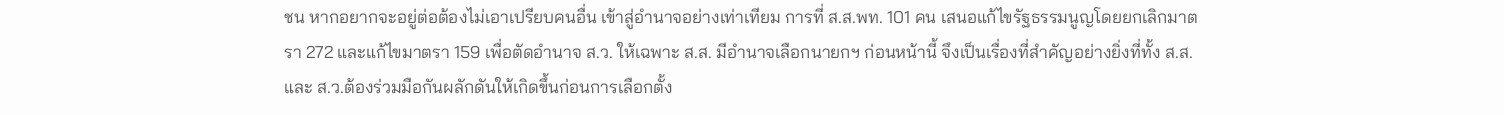ชน หากอยากจะอยู่ต่อต้องไม่เอาเปรียบคนอื่น เข้าสู่อำนาจอย่างเท่าเทียม การที่ ส.ส.พท. 101 คน เสนอแก้ไขรัฐธรรมนูญโดยยกเลิกมาตรา 272 และแก้ไขมาตรา 159 เพื่อตัดอำนาจ ส.ว. ให้เฉพาะ ส.ส. มีอำนาจเลือกนายกฯ ก่อนหน้านี้ จึงเป็นเรื่องที่สำคัญอย่างยิ่งที่ทั้ง ส.ส.และ ส.ว.ต้องร่วมมือกันผลักดันให้เกิดขึ้นก่อนการเลือกตั้ง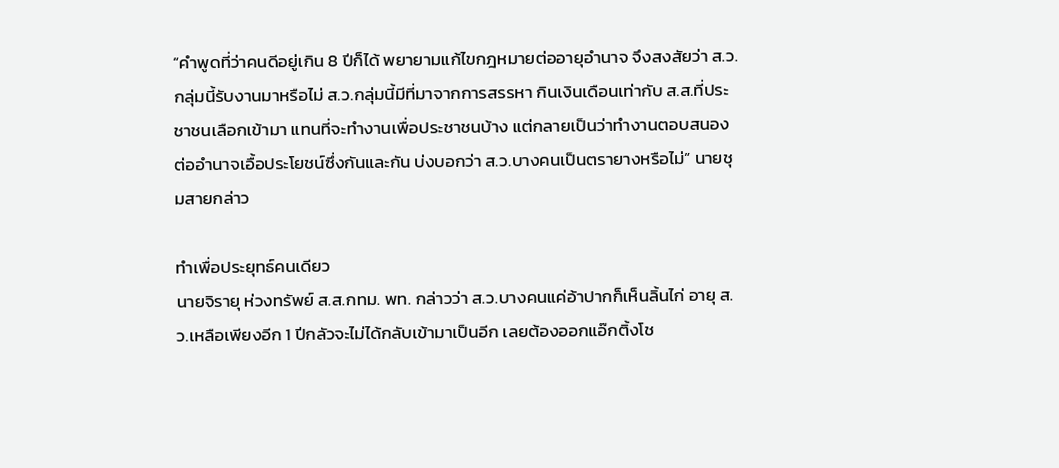“คำพูดที่ว่าคนดีอยู่เกิน 8 ปีก็ได้ พยายามแก้ไขกฎหมายต่ออายุอำนาจ จึงสงสัยว่า ส.ว.กลุ่มนี้รับงานมาหรือไม่ ส.ว.กลุ่มนี้มีที่มาจากการสรรหา กินเงินเดือนเท่ากับ ส.ส.ที่ประชาชนเลือกเข้ามา แทนที่จะทำงานเพื่อประชาชนบ้าง แต่กลายเป็นว่าทำงานตอบสนองต่ออำนาจเอื้อประโยชน์ซึ่งกันและกัน บ่งบอกว่า ส.ว.บางคนเป็นตรายางหรือไม่” นายชุมสายกล่าว

ทำเพื่อประยุทธ์คนเดียว
นายจิรายุ ห่วงทรัพย์ ส.ส.กทม. พท. กล่าวว่า ส.ว.บางคนแค่อ้าปากก็เห็นลิ้นไก่ อายุ ส.ว.เหลือเพียงอีก 1 ปีกลัวจะไม่ได้กลับเข้ามาเป็นอีก เลยต้องออกแอ๊กติ้งโช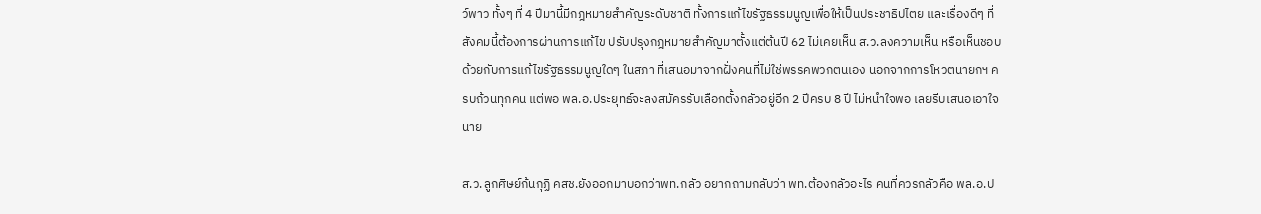ว์พาว ทั้งๆ ที่ 4 ปีมานี้มีกฎหมายสำคัญระดับชาติ ทั้งการแก้ไขรัฐธรรมนูญเพื่อให้เป็นประชาธิปไตย และเรื่องดีๆ ที่สังคมนี้ต้องการผ่านการแก้ไข ปรับปรุงกฎหมายสำคัญมาตั้งแต่ต้นปี 62 ไม่เคยเห็น ส.ว.ลงความเห็น หรือเห็นชอบด้วยกับการแก้ไขรัฐธรรมนูญใดๆ ในสภา ที่เสนอมาจากฝั่งคนที่ไม่ใช่พรรคพวกตนเอง นอกจากการโหวตนายกฯ ครบถ้วนทุกคน แต่พอ พล.อ.ประยุทธ์จะลงสมัครรับเลือกตั้งกลัวอยู่อีก 2 ปีครบ 8 ปี ไม่หนำใจพอ เลยรีบเสนอเอาใจนาย

ส.ว.ลูกศิษย์ก้นกุฏิ คสช.ยังออกมาบอกว่าพท.กลัว อยากถามกลับว่า พท.ต้องกลัวอะไร คนที่ควรกลัวคือ พล.อ.ป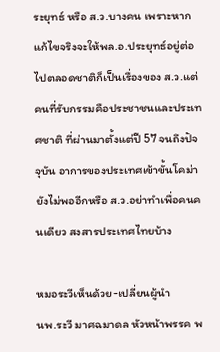ระยุทธ์ หรือ ส.ว.บางคน เพราะหากแก้ไขจริงจะให้พล.อ.ประยุทธ์อยู่ต่อไปตลอดชาติก็เป็นเรื่องของ ส.ว.แต่คนที่รับกรรมคือประชาชนและประเทศชาติ ที่ผ่านมาตั้งแต่ปี 57 จนถึงปัจจุบัน อาการของประเทศเข้าขั้นโคม่ายังไม่พออีกหรือ ส.ว.อย่าทำเพื่อคนคนเดียว สงสารประเทศไทยบ้าง

หมอระวีเห็นด้วย-เปลี่ยนผู้นำ
นพ.ระวี มาศฉมาดล หัวหน้าพรรค พ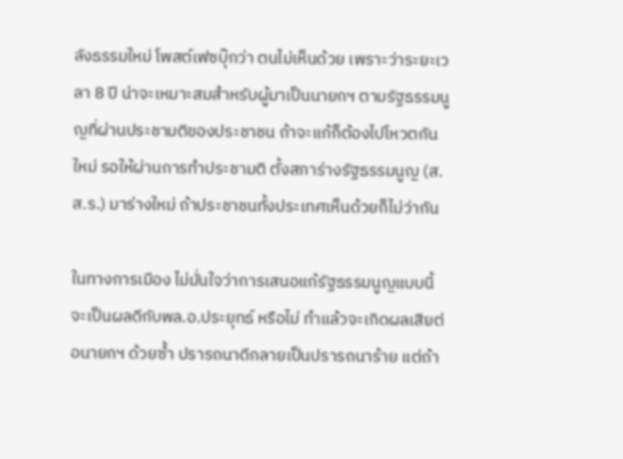ลังธรรมใหม่ โพสต์เฟซบุ๊กว่า ตนไม่เห็นด้วย เพราะว่าระยะเวลา 8 ปี น่าจะเหมาะสมสำหรับผู้มาเป็นนายกฯ ตามรัฐธรรมนูญที่ผ่านประชามติของประชาชน ถ้าจะแก้ก็ต้องไปโหวตกันใหม่ รอให้ผ่านการทำประชามติ ตั้งสภาร่างรัฐธรรมนูญ (ส.ส.ร.) มาร่างใหม่ ถ้าประชาชนทั้งประเทศเห็นด้วยก็ไม่ว่ากัน

ในทางการเมือง ไม่มั่นใจว่าการเสนอแก้รัฐธรรมนูญแบบนี้จะเป็นผลดีกับพล.อ.ประยุทธ์ หรือไม่ ทำแล้วจะเกิดผลเสียต่อนายกฯ ด้วยซ้ำ ปรารถนาดีกลายเป็นปรารถนาร้าย แต่ถ้า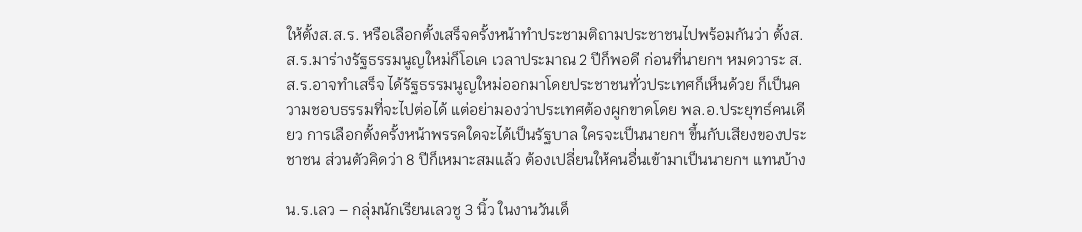ให้ตั้งส.ส.ร. หรือเลือกตั้งเสร็จครั้งหน้าทำประชามติถามประชาชนไปพร้อมกันว่า ตั้งส.ส.ร.มาร่างรัฐธรรมนูญใหม่ก็โอเค เวลาประมาณ 2 ปีก็พอดี ก่อนที่นายกฯ หมดวาระ ส.ส.ร.อาจทำเสร็จ ได้รัฐธรรมนูญใหม่ออกมาโดยประชาชนทั่วประเทศก็เห็นด้วย ก็เป็นความชอบธรรมที่จะไปต่อได้ แต่อย่ามองว่าประเทศต้องผูกขาดโดย พล.อ.ประยุทธ์คนเดียว การเลือกตั้งครั้งหน้าพรรคใดจะได้เป็นรัฐบาล ใครจะเป็นนายกฯ ขึ้นกับเสียงของประชาชน ส่วนตัวคิดว่า 8 ปีก็เหมาะสมแล้ว ต้องเปลี่ยนให้คนอื่นเข้ามาเป็นนายกฯ แทนบ้าง

น.ร.เลว – กลุ่มนักเรียนเลวชู 3 นิ้ว ในงานวันเด็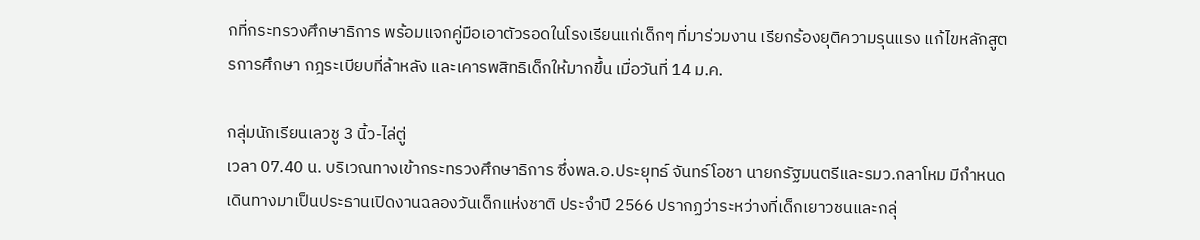กที่กระทรวงศึกษาธิการ พร้อมแจกคู่มือเอาตัวรอดในโรงเรียนแก่เด็กๆ ที่มาร่วมงาน เรียกร้องยุติความรุนแรง แก้ไขหลักสูตรการศึกษา กฎระเบียบที่ล้าหลัง และเคารพสิทธิเด็กให้มากขึ้น เมื่อวันที่ 14 ม.ค.

กลุ่มนักเรียนเลวชู 3 นิ้ว-ไล่ตู่
เวลา 07.40 น. บริเวณทางเข้ากระทรวงศึกษาธิการ ซึ่งพล.อ.ประยุทธ์ จันทร์โอชา นายกรัฐมนตรีและรมว.กลาโหม มีกำหนดเดินทางมาเป็นประธานเปิดงานฉลองวันเด็กแห่งชาติ ประจำปี 2566 ปรากฏว่าระหว่างที่เด็กเยาวชนและกลุ่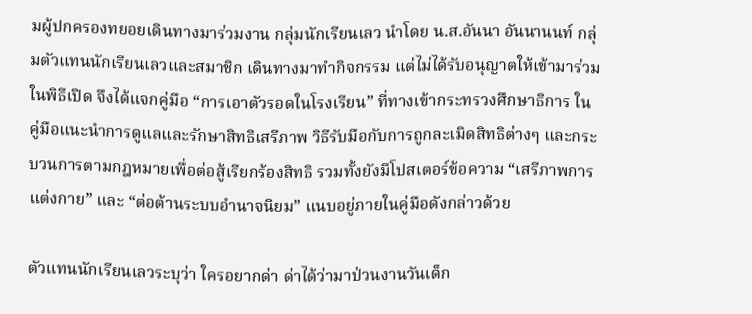มผู้ปกครองทยอยเดินทางมาร่วมงาน กลุ่มนักเรียนเลว นำโดย น.ส.อันนา อันนานนท์ กลุ่มตัวแทนนักเรียนเลวและสมาชิก เดินทางมาทำกิจกรรม แต่ไม่ได้รับอนุญาตให้เข้ามาร่วมในพิธีเปิด จึงได้แจกคู่มือ “การเอาตัวรอดในโรงเรียน” ที่ทางเข้ากระทรวงศึกษาธิการ ในคู่มือแนะนำการดูแลและรักษาสิทธิเสรีภาพ วิธีรับมือกับการถูกละเมิดสิทธิต่างๆ และกระบวนการตามกฎหมายเพื่อต่อสู้เรียกร้องสิทธิ รวมทั้งยังมีโปสเตอร์ข้อความ “เสรีภาพการแต่งกาย” และ “ต่อต้านระบบอำนาจนิยม” แนบอยู่ภายในคู่มือดังกล่าวด้วย

ตัวแทนนักเรียนเลวระบุว่า ใครอยากด่า ด่าได้ว่ามาป่วนงานวันเด็ก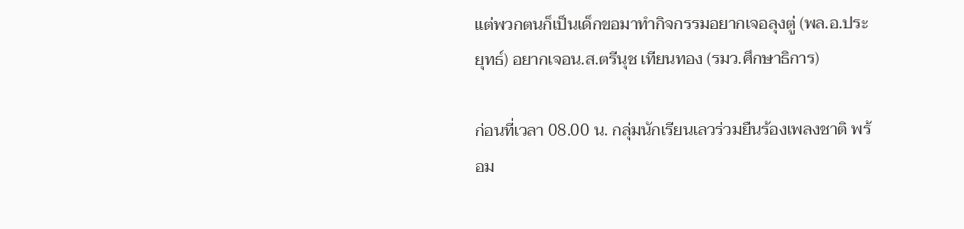แต่พวกตนก็เป็นเด็กขอมาทำกิจกรรมอยากเจอลุงตู่ (พล.อ.ประยุทธ์) อยากเจอน.ส.ตรีนุช เทียนทอง (รมว.ศึกษาธิการ)

ก่อนที่เวลา 08.00 น. กลุ่มนักเรียนเลวร่วมยืนร้องเพลงชาติ พร้อม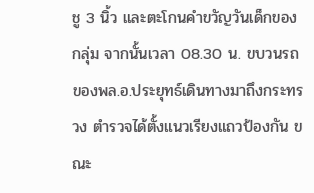ชู 3 นิ้ว และตะโกนคำขวัญวันเด็กของกลุ่ม จากนั้นเวลา 08.30 น. ขบวนรถของพล.อ.ประยุทธ์เดินทางมาถึงกระทรวง ตำรวจได้ตั้งแนวเรียงแถวป้องกัน ขณะ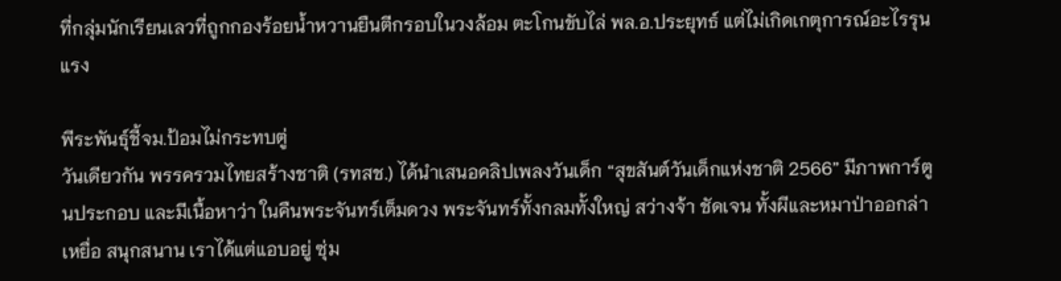ที่กลุ่มนักเรียนเลวที่ถูกกองร้อยน้ำหวานยืนตีกรอบในวงล้อม ตะโกนขับไล่ พล.อ.ประยุทธ์ แต่ไม่เกิดเกตุการณ์อะไรรุนแรง

พีระพันธุ์ชี้จม.ป้อมไม่กระทบตู่
วันเดียวกัน พรรครวมไทยสร้างชาติ (รทสช.) ได้นำเสนอคลิปเพลงวันเด็ก “สุขสันต์วันเด็กแห่งชาติ 2566” มีภาพการ์ตูนประกอบ และมีเนื้อหาว่า ในคืนพระจันทร์เต็มดวง พระจันทร์ทั้งกลมทั้งใหญ่ สว่างจ้า ชัดเจน ทั้งผีและหมาป่าออกล่าเหยื่อ สนุกสนาน เราได้แต่แอบอยู่ ซุ่ม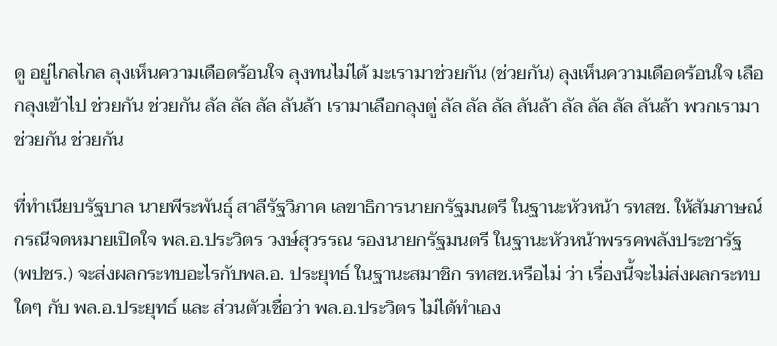ดู อยู่ไกลไกล ลุงเห็นความเดือดร้อนใจ ลุงทนไม่ได้ มะเรามาช่วยกัน (ช่วยกัน) ลุงเห็นความเดือดร้อนใจ เลือกลุงเข้าไป ช่วยกัน ช่วยกัน ลัล ลัล ลัล ลันล้า เรามาเลือกลุงตู่ ลัล ลัล ลัล ลันล้า ลัล ลัล ลัล ลันล้า พวกเรามาช่วยกัน ช่วยกัน

ที่ทำเนียบรัฐบาล นายพีระพันธุ์ สาลีรัฐวิภาค เลขาธิการนายกรัฐมนตรี ในฐานะหัวหน้า รทสช. ให้สัมภาษณ์กรณีจดหมายเปิดใจ พล.อ.ประวิตร วงษ์สุวรรณ รองนายกรัฐมนตรี ในฐานะหัวหน้าพรรคพลังประชารัฐ (พปชร.) จะส่งผลกระทบอะไรกับพล.อ. ประยุทธ์ ในฐานะสมาชิก รทสช.หรือไม่ ว่า เรื่องนี้จะไม่ส่งผลกระทบใดๆ กับ พล.อ.ประยุทธ์ และ ส่วนตัวเชื่อว่า พล.อ.ประวิตร ไม่ได้ทำเอง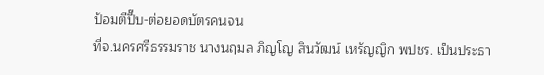ป้อมตีปี๊บ-ต่อยอดบัตรคนจน
ที่จ.นครศรีธรรมราช นางนฤมล ภิญโญ สินวัฒน์ เหรัญญิก พปชร. เป็นประธา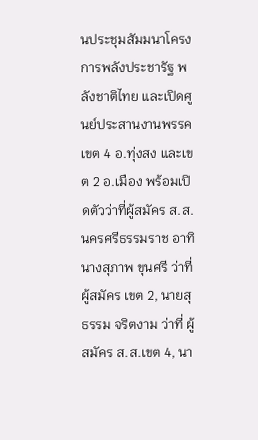นประชุมสัมมนาโครงการพลังประชารัฐ พลังชาติไทย และเปิดศูนย์ประสานงานพรรค เขต 4 อ.ทุ่งสง และเขต 2 อ.เมือง พร้อมเปิดตัวว่าที่ผู้สมัคร ส.ส.นครศรีธรรมราช อาทิ นางสุภาพ ขุนศรี ว่าที่ผู้สมัคร เขต 2, นายสุธรรม จริตงาม ว่าที่ ผู้สมัคร ส.ส.เขต 4, นา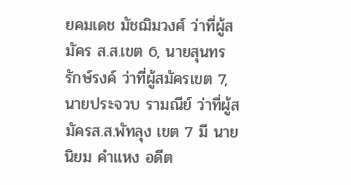ยคมเดช มัชฌิมวงศ์ ว่าที่ผู้สมัคร ส.ส.เขต 6, นายสุนทร รักษ์รงค์ ว่าที่ผู้สมัครเขต 7, นายประจวบ รามณีย์ ว่าที่ผู้สมัครส.ส.พัทลุง เขต 7 มี นายนิยม คำแหง อดีต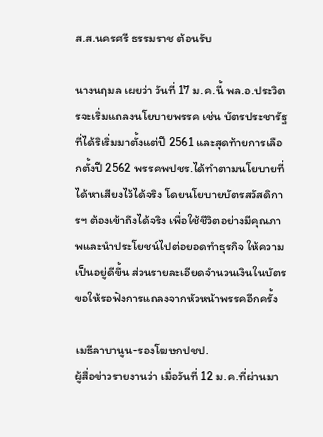ส.ส.นครศรี ธรรมราช ต้อนรับ

นางนฤมล เผยว่า วันที่ 17 ม.ค.นี้ พล.อ.ประวิตรจะเริ่มแถลงนโยบายพรรค เช่น บัตรประชารัฐ ที่ได้ริเริ่มมาตั้งแต่ปี 2561 และสุดท้ายการเลือกตั้งปี 2562 พรรคพปชร.ได้ทำตามนโยบายที่ได้หาเสียงไว้ได้จริง โดยนโยบายบัตรสวัสดิการฯ ต้องเข้าถึงได้จริง เพื่อใช้ชีวิตอย่างมีคุณภาพและนำประโยชน์ไปต่อยอดทำธุรกิจ ให้ความเป็นอยู่ดีขึ้น ส่วนรายละเอียดจำนวนเงินในบัตร ขอให้รอฟังการแถลงจากหัวหน้าพรรคอีกครั้ง

เมธีลาบานูน-รองโฆษกปชป.
ผู้สื่อข่าวรายงานว่า เมื่อวันที่ 12 ม.ค.ที่ผ่านมา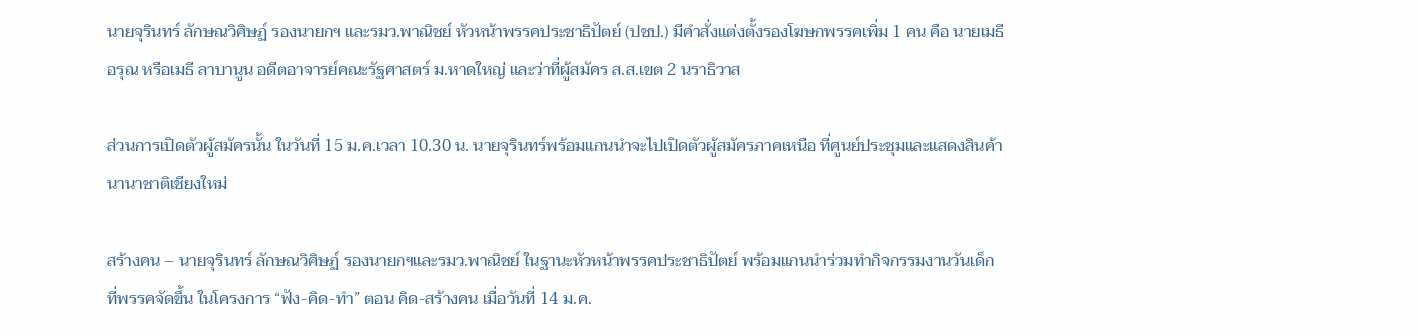นายจุรินทร์ ลักษณวิศิษฏ์ รองนายกฯ และรมว.พาณิชย์ หัวหน้าพรรคประชาธิปัตย์ (ปชป.) มีคำสั่งแต่งตั้งรองโฆษกพรรคเพิ่ม 1 คน คือ นายเมธี อรุณ หรือเมธี ลาบานูน อดีตอาจารย์คณะรัฐศาสตร์ ม.หาดใหญ่ และว่าที่ผู้สมัคร ส.ส.เขต 2 นราธิวาส

ส่วนการเปิดตัวผู้สมัครนั้น ในวันที่ 15 ม.ค.เวลา 10.30 น. นายจุรินทร์พร้อมแกนนำจะไปเปิดตัวผู้สมัครภาคเหนือ ที่ศูนย์ประชุมและแสดงสินค้านานาชาติเชียงใหม่

สร้างคน – นายจุรินทร์ ลักษณวิศิษฏ์ รองนายกฯและรมว.พาณิชย์ ในฐานะหัวหน้าพรรคประชาธิปัตย์ พร้อมแกนนำร่วมทำกิจกรรมงานวันเด็ก ที่พรรคจัดขึ้น ในโครงการ “ฟัง-คิด-ทำ” ตอน คิด-สร้างคน เมื่อวันที่ 14 ม.ค.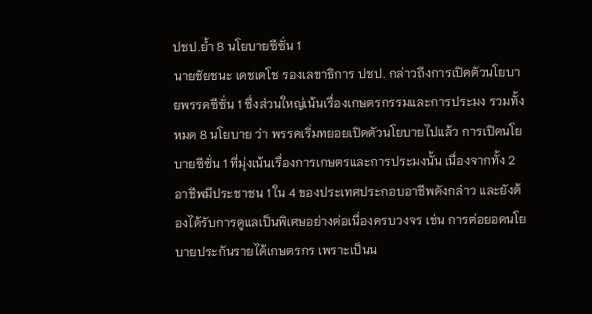ปชป.ย้ำ 8 นโยบายซีซั่น 1
นายชัยชนะ เดชเดโช รองเลขาธิการ ปชป. กล่าวถึงการเปิดตัวนโยบายพรรคซีซั่น 1 ซึ่งส่วนใหญ่เน้นเรื่องเกษตรกรรมและการประมง รวมทั้งหมด 8 นโยบาย ว่า พรรคเริ่มทยอยเปิดตัวนโยบายไปแล้ว การเปิดนโยบายซีซั่น 1 ที่มุ่งเน้นเรื่องการเกษตรและการประมงนั้น เนื่องจากทั้ง 2 อาชีพมีประชาชน 1 ใน 4 ของประเทศประกอบอาชีพดังกล่าว และยังต้องได้รับการดูแลเป็นพิเศษอย่างต่อเนื่องครบวงจร เช่น การต่อยอดนโยบายประกันรายได้เกษตรกร เพราะเป็นน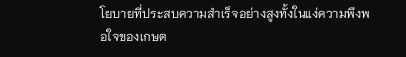โยบายที่ประสบความสำเร็จอย่างสูงทั้งในแง่ความพึงพอใจของเกษต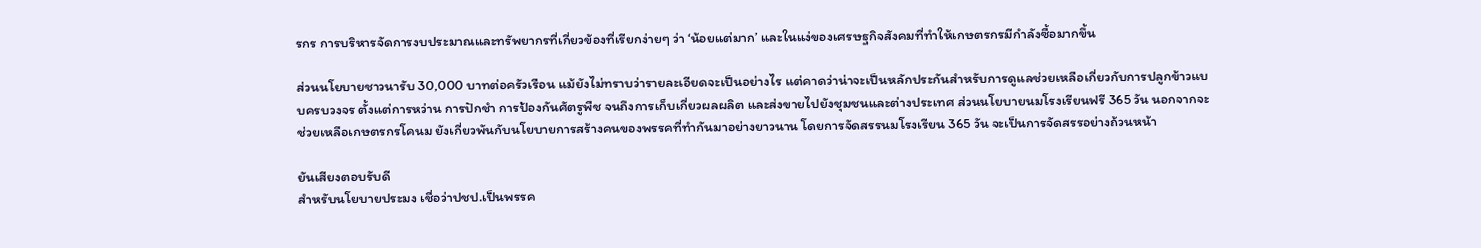รกร การบริหารจัดการงบประมาณและทรัพยากรที่เกี่ยวข้องที่เรียกง่ายๆ ว่า ‘น้อยแต่มาก’ และในแง่ของเศรษฐกิจสังคมที่ทำให้เกษตรกรมีกำลังซื้อมากขึ้น

ส่วนนโยบายชาวนารับ 30,000 บาทต่อครัวเรือน แม้ยังไม่ทราบว่ารายละเอียดจะเป็นอย่างไร แต่คาดว่าน่าจะเป็นหลักประกันสำหรับการดูแลช่วยเหลือเกี่ยวกับการปลูกข้าวแบบครบวงจร ตั้งแต่การหว่าน การปักชำ การป้องกันศัตรูพืช จนถึงการเก็บเกี่ยวผลผลิต และส่งขายไปยังชุมชนและต่างประเทศ ส่วนนโยบายนมโรงเรียนฟรี 365 วัน นอกจากจะช่วยเหลือเกษตรกรโคนม ยังเกี่ยวพันกับนโยบายการสร้างคนของพรรคที่ทำกันมาอย่างยาวนาน โดยการจัดสรรนมโรงเรียน 365 วัน จะเป็นการจัดสรรอย่างถ้วนหน้า

ยันเสียงตอบรับดี
สำหรับนโยบายประมง เชื่อว่าปชป.เป็นพรรค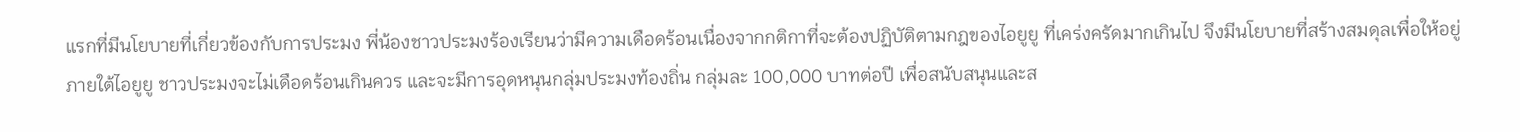แรกที่มีนโยบายที่เกี่ยวข้องกับการประมง พี่น้องชาวประมงร้องเรียนว่ามีความเดือดร้อนเนื่องจากกติกาที่จะต้องปฏิบัติตามกฎของไอยูยู ที่เคร่งครัดมากเกินไป จึงมีนโยบายที่สร้างสมดุลเพื่อให้อยู่ภายใต้ไอยูยู ชาวประมงจะไม่เดือดร้อนเกินควร และจะมีการอุดหนุนกลุ่มประมงท้องถิ่น กลุ่มละ 100,000 บาทต่อปี เพื่อสนับสนุนและส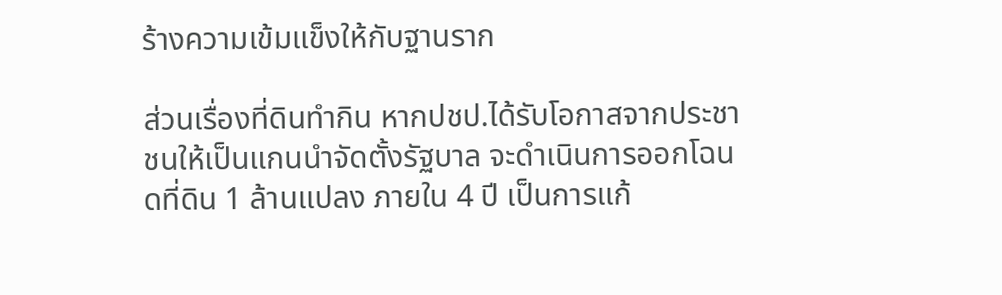ร้างความเข้มแข็งให้กับฐานราก

ส่วนเรื่องที่ดินทำกิน หากปชป.ได้รับโอกาสจากประชาชนให้เป็นแกนนำจัดตั้งรัฐบาล จะดำเนินการออกโฉนดที่ดิน 1 ล้านแปลง ภายใน 4 ปี เป็นการแก้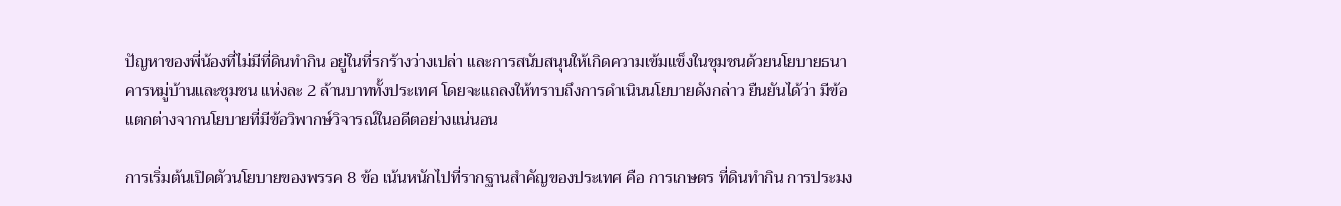ปัญหาของพี่น้องที่ไม่มีที่ดินทำกิน อยู่ในที่รกร้างว่างเปล่า และการสนับสนุนให้เกิดความเข้มแข็งในชุมชนด้วยนโยบายธนาคารหมู่บ้านและชุมชน แห่งละ 2 ล้านบาททั้งประเทศ โดยจะแถลงให้ทราบถึงการดำเนินนโยบายดังกล่าว ยืนยันได้ว่า มีข้อแตกต่างจากนโยบายที่มีข้อวิพากษ์วิจารณ์ในอดีตอย่างแน่นอน

การเริ่มต้นเปิดตัวนโยบายของพรรค 8 ข้อ เน้นหนักไปที่รากฐานสำคัญของประเทศ คือ การเกษตร ที่ดินทำกิน การประมง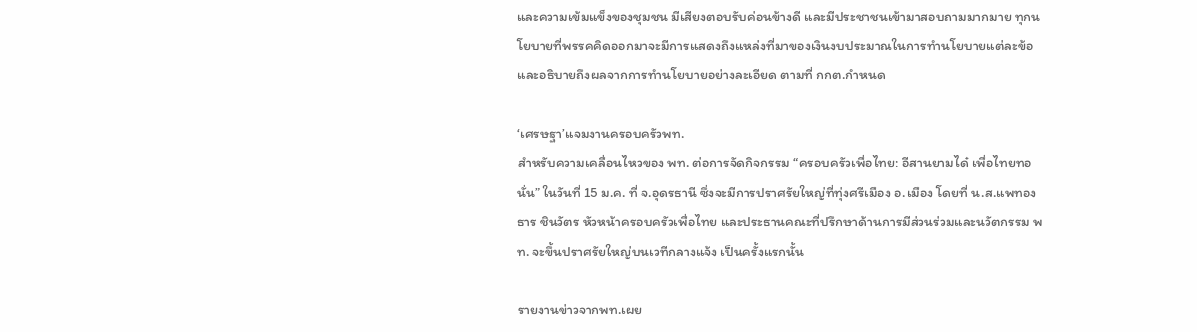และความเข้มแข็งของชุมชน มีเสียงตอบรับค่อนข้างดี และมีประชาชนเข้ามาสอบถามมากมาย ทุกนโยบายที่พรรคคิดออกมาจะมีการแสดงถึงแหล่งที่มาของเงินงบประมาณในการทำนโยบายแต่ละข้อ และอธิบายถึงผลจากการทำนโยบายอย่างละเอียด ตามที่ กกต.กำหนด

‘เศรษฐา’แจมงานครอบครัวพท.
สำหรับความเคลื่อนไหวของ พท. ต่อการจัดกิจกรรม “ครอบครัวเพื่อไทย: อีสานยามได๋ เพื่อไทยทอนั่น” ในวันที่ 15 ม.ค. ที่ จ.อุดรธานี ซึ่งจะมีการปราศรัยใหญ่ที่ทุ่งศรีเมือง อ.เมือง โดยที่ น.ส.แพทองธาร ชินวัตร หัวหน้าครอบครัวเพื่อไทย และประธานคณะที่ปรึกษาด้านการมีส่วนร่วมและนวัตกรรม พท. จะขึ้นปราศรัยใหญ่บนเวทีกลางแจ้ง เป็นครั้งแรกนั้น

รายงานข่าวจากพท.เผย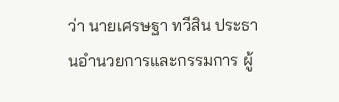ว่า นายเศรษฐา ทวีสิน ประธานอำนวยการและกรรมการ ผู้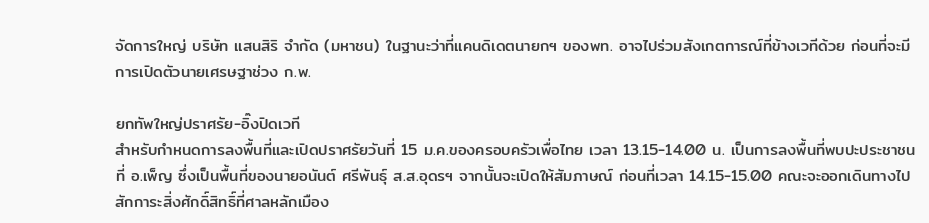จัดการใหญ่ บริษัท แสนสิริ จำกัด (มหาชน) ในฐานะว่าที่แคนดิเดตนายกฯ ของพท. อาจไปร่วมสังเกตการณ์ที่ข้างเวทีด้วย ก่อนที่จะมีการเปิดตัวนายเศรษฐาช่วง ก.พ.

ยกทัพใหญ่ปราศรัย-อิ๊งปิดเวที
สำหรับกำหนดการลงพื้นที่และเปิดปราศรัยวันที่ 15 ม.ค.ของครอบครัวเพื่อไทย เวลา 13.15-14.00 น. เป็นการลงพื้นที่พบปะประชาชน ที่ อ.เพ็ญ ซึ่งเป็นพื้นที่ของนายอนันต์ ศรีพันธุ์ ส.ส.อุดรฯ จากนั้นจะเปิดให้สัมภาษณ์ ก่อนที่เวลา 14.15-15.00 คณะจะออกเดินทางไปสักการะสิ่งศักดิ์สิทธิ์ที่ศาลหลักเมือง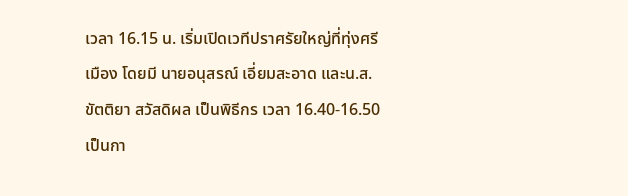เวลา 16.15 น. เริ่มเปิดเวทีปราศรัยใหญ่ที่ทุ่งศรีเมือง โดยมี นายอนุสรณ์ เอี่ยมสะอาด และน.ส.ขัตติยา สวัสดิผล เป็นพิธีกร เวลา 16.40-16.50 เป็นกา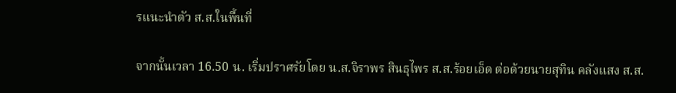รแนะนำตัว ส.ส.ในพื้นที่

จากนั้นเวลา 16.50 น. เริ่มปราศรัยโดย น.ส.จิราพร สินธุไพร ส.ส.ร้อยเอ็ด ต่อด้วยนายสุทิน คลังแสง ส.ส.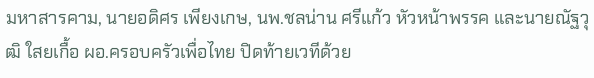มหาสารคาม, นายอดิศร เพียงเกษ, นพ.ชลน่าน ศรีแก้ว หัวหน้าพรรค และนายณัฐวุฒิ ใสยเกื้อ ผอ.ครอบครัวเพื่อไทย ปิดท้ายเวทีด้วย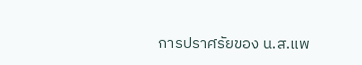การปราศรัยของ น.ส.แพ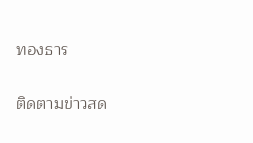ทองธาร

ติดตามข่าวสด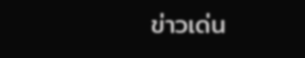ข่าวเด่น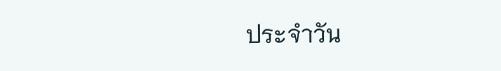ประจำวัน